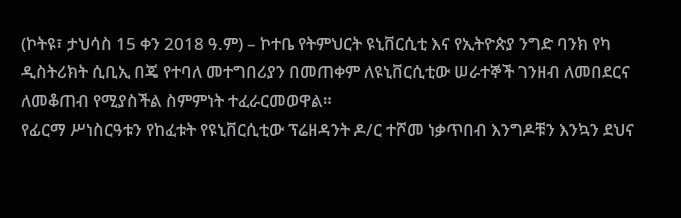(ኮትዩ፣ ታህሳስ 15 ቀን 2018 ዓ.ም) – ኮተቤ የትምህርት ዩኒቨርሲቲ እና የኢትዮጵያ ንግድ ባንክ የካ ዲስትሪክት ሲቢኢ በጄ የተባለ መተግበሪያን በመጠቀም ለዩኒቨርሲቲው ሠራተኞች ገንዘብ ለመበደርና ለመቆጠብ የሚያስችል ስምምነት ተፈራርመወዋል።
የፊርማ ሥነስርዓቱን የከፈቱት የዩኒቨርሲቲው ፕሬዘዳንት ዶ/ር ተሾመ ነቃጥበብ እንግዶቹን እንኳን ደህና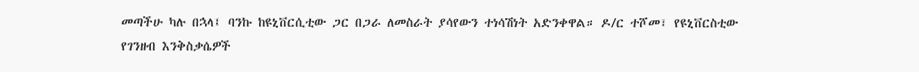መጣችሁ ካሉ በኋላ፤ ባንኩ ከዩኒቨርሲቲው ጋር በጋራ ለመስራት ያሳየውን ተነሳሽነት አድንቀዋል። ዶ/ር ተሾመ፣ የዩኒቨርስቲው የገንዘብ እንቅስቃሴዎች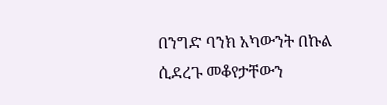በንግድ ባንክ አካውንት በኩል ሲደረጉ መቆየታቸውን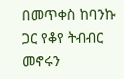በመጥቀስ ከባንኩ ጋር የቆየ ትብብር መኖሩን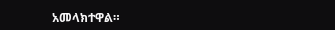አመላክተዋል።